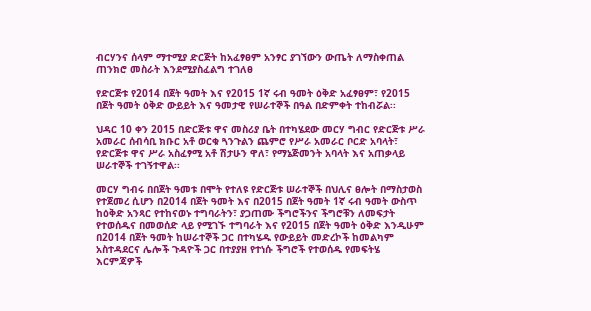ብርሃንና ሰላም ማተሚያ ድርጅት ከአፈፃፀም አንፃር ያገኘውን ውጤት ለማስቀጠል ጠንክሮ መስራት እንደሚያስፈልግ ተገለፀ

የድርጅቱ የ2014 በጀት ዓመት እና የ2015 1ኛ ሩብ ዓመት ዕቅድ አፈፃፀም፣ የ2015 በጀት ዓመት ዕቅድ ውይይት እና ዓመታዊ የሠራተኞች በዓል በድምቀት ተከብሯል፡፡

ህዳር 10 ቀን 2015 በድርጅቱ ዋና መስሪያ ቤት በተካሄደው መርሃ ግብር የድርጅቱ ሥራ አመራር ሰብሳቢ ክቡር አቶ ወርቁ ጓንጉልን ጨምሮ የሥራ አመራር ቦርድ አባላት፣ የድርጅቱ ዋና ሥራ አስፈፃሚ አቶ ሽታሁን ዋለ፣ የማኔጅመንት አባላት እና አጠቃላይ ሠራተኞች ተገኝተዋል፡፡

መርሃ ግብሩ በበጀት ዓመቱ በሞት የተለዩ የድርጅቱ ሠራተኞች በህሊና ፀሎት በማስታወስ የተጀመረ ሲሆን በ2014 በጀት ዓመት እና በ2015 በጀት ዓመት 1ኛ ሩብ ዓመት ውስጥ ከዕቅድ አንጻር የተከናወኑ ተግባራትን፣ ያጋጠሙ ችግሮችንና ችግሮቹን ለመፍታት የተወሰዱና በመወሰድ ላይ የሚገኙ ተግባራት እና የ2015 በጀት ዓመት ዕቅድ እንዲሁም በ2014 በጀት ዓመት ከሠራተኞች ጋር በተካሄዱ የውይይት መድረኮች ከመልካም አስተዳደርና ሌሎች ጉዳዮች ጋር በተያያዘ የተነሱ ችግሮች የተወሰዱ የመፍትሄ እርምጃዎች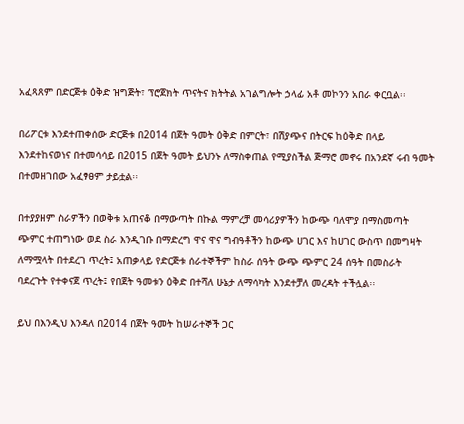አፈጻጸም በድርጅቱ ዕቅድ ዝግጅት፣ ፕሮጀክት ጥናትና ክትትል አገልግሎት ኃላፊ አቶ መኮንን አበራ ቀርቧል፡፡

በሪፖርቱ እንደተጠቀሰው ድርጅቱ በ2014 በጀት ዓመት ዕቅድ በምርት፣ በሽያጭና በትርፍ ከዕቅድ በላይ እንደተከናወነና በተመሳሳይ በ2015 በጀት ዓመት ይህንኑ ለማስቀጠል የሚያስችል ጅማሮ መኖሩ በአንደኛ ሩብ ዓመት በተመዘገበው አፈፃፀም ታይቷል፡፡

በተያያዘም ስራዎችን በወቅቱ አጠናቆ በማውጣት በኩል ማምረቻ መሳሪያዎችን ከውጭ ባለሞያ በማስመጣት ጭምር ተጠግነው ወደ ስራ እንዲገቡ በማድረግ ዋና ዋና ግብዓቶችን ከውጭ ሀገር እና ከሀገር ውስጥ በመግዛት ለማሟላት በተደረገ ጥረት፤ አጠቃላይ የድርጅቱ ሰራተኞችም ከስራ ሰዓት ውጭ ጭምር 24 ሰዓት በመስራት ባደረጉት የተቀናጀ ጥረት፤ የበጀት ዓመቱን ዕቅድ በተሻለ ሁኔታ ለማሳካት እንደተቻለ መረዳት ተችሏል፡፡

ይህ በእንዲህ እንዳለ በ2014 በጀት ዓመት ከሠራተኞች ጋር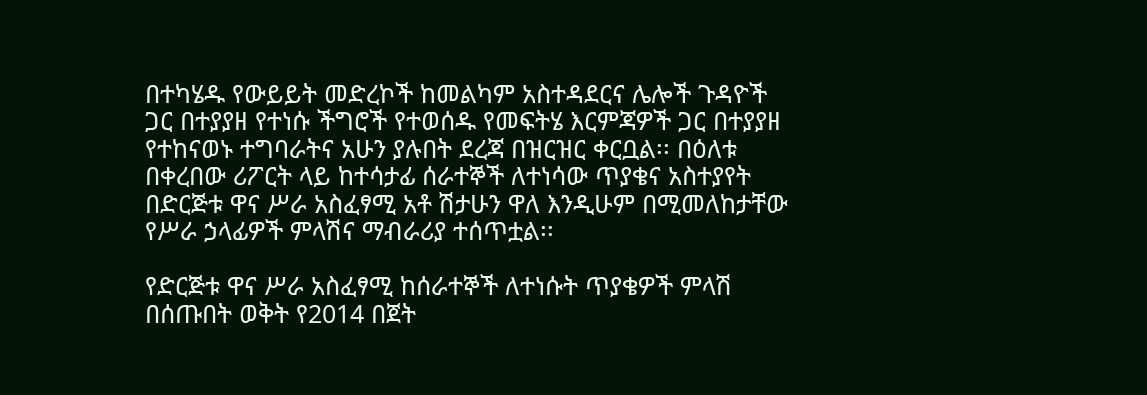በተካሄዱ የውይይት መድረኮች ከመልካም አስተዳደርና ሌሎች ጉዳዮች ጋር በተያያዘ የተነሱ ችግሮች የተወሰዱ የመፍትሄ እርምጃዎች ጋር በተያያዘ የተከናወኑ ተግባራትና አሁን ያሉበት ደረጃ በዝርዝር ቀርቧል፡፡ በዕለቱ በቀረበው ሪፖርት ላይ ከተሳታፊ ሰራተኞች ለተነሳው ጥያቄና አስተያየት በድርጅቱ ዋና ሥራ አስፈፃሚ አቶ ሽታሁን ዋለ እንዲሁም በሚመለከታቸው የሥራ ኃላፊዎች ምላሽና ማብራሪያ ተሰጥቷል፡፡

የድርጅቱ ዋና ሥራ አስፈፃሚ ከሰራተኞች ለተነሱት ጥያቄዎች ምላሽ በሰጡበት ወቅት የ2014 በጀት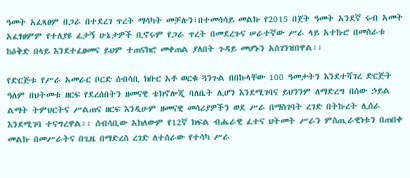ዓመት አፈጻፀም በጋራ በተደረገ ጥረት ማሳካት መቻሉን፣በተመሳሳይ መልኩ የ2015 በጀት ዓመት አንደኛ ሩብ አመት አፈፃፀምም የተለያዩ ፈታኝ ሁኔታዎች ቢኖሩም የጋራ ጥረት በመደረጉና ሠራተኛው ሥራ ላይ አተኩሮ በመስራቱ ከዕቅድ በላይ እንደተፈፀመና ይህም ተጠናክሮ መቀጠል ያለበት ጉዳይ መሆኑን አስገንዝበዋል፡፡

የድርጅቱ የሥራ አመራር ቦርድ ሰብሳቢ ክቡር አቶ ወርቁ ጓንጉል በበኩላቸው 100 ዓመታትን እንደተሻገረ ድርጅት ዓለም በህትመቱ ዘርፍ የደረሰበትን ዘመናዊ ቴክኖሎጂ ባለቤት ሊሆን እንደሚገባና ይህንንም ለማድረግ በሰው ኃይል ልማት ትምህርትና ሥልጠና ዘርፍ እንዲሁም ዘመናዊ መሳሪያዎችን ወደ ሥራ በማስገባት ረገድ በትኩረት ሊሰራ እንደሚገባ ተናግረዋል፡፡ ሰብሳቢው አክለውም የ12ኛ ክፍል ብሔራዊ ፈተና ህትመት ሥራን ምስጢራዊነቱን በጠበቀ መልኩ በመሥራትና በጊዜ በማድረስ ረገድ ለተሰራው የተሳካ ሥራ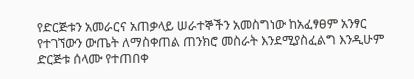የድርጅቱን አመራርና አጠቃላይ ሠራተኞችን አመስግነው ከአፈፃፀም አንፃር የተገኘውን ውጤት ለማስቀጠል ጠንክሮ መስራት እንደሚያስፈልግ እንዲሁም ድርጅቱ ሰላሙ የተጠበቀ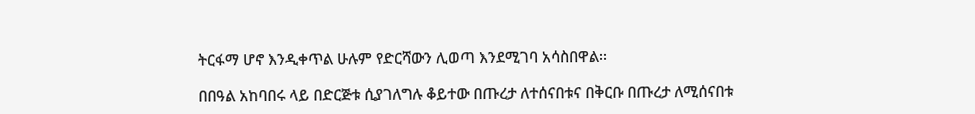ትርፋማ ሆኖ እንዲቀጥል ሁሉም የድርሻውን ሊወጣ እንደሚገባ አሳስበዋል፡፡

በበዓል አከባበሩ ላይ በድርጅቱ ሲያገለግሉ ቆይተው በጡረታ ለተሰናበቱና በቅርቡ በጡረታ ለሚሰናበቱ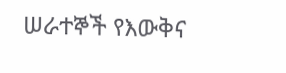ሠራተኞች የእውቅና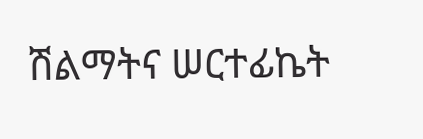ሽልማትና ሠርተፊኬት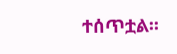ተሰጥቷል፡፡